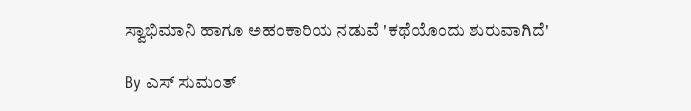ಸ್ವಾಭಿಮಾನಿ ಹಾಗೂ ಅಹಂಕಾರಿಯ ನಡುವೆ 'ಕಥೆಯೊಂದು ಶುರುವಾಗಿದೆ'

By ಎಸ್ ಸುಮಂತ್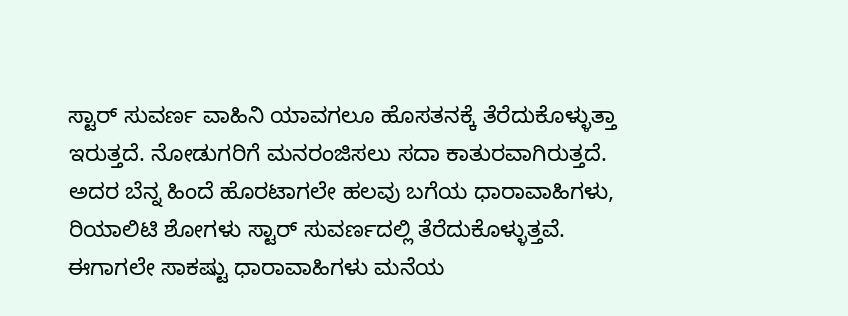ಸ್ಟಾರ್ ಸುವರ್ಣ ವಾಹಿನಿ ಯಾವಗಲೂ ಹೊಸತನಕ್ಕೆ ತೆರೆದುಕೊಳ್ಳುತ್ತಾ ಇರುತ್ತದೆ. ನೋಡುಗರಿಗೆ ಮನರಂಜಿಸಲು ಸದಾ ಕಾತುರವಾಗಿರುತ್ತದೆ. ಅದರ ಬೆನ್ನ ಹಿಂದೆ ಹೊರಟಾಗಲೇ ಹಲವು ಬಗೆಯ ಧಾರಾವಾಹಿಗಳು, ರಿಯಾಲಿಟಿ ಶೋಗಳು ಸ್ಟಾರ್ ಸುವರ್ಣದಲ್ಲಿ ತೆರೆದುಕೊಳ್ಳುತ್ತವೆ. ಈಗಾಗಲೇ ಸಾಕಷ್ಟು ಧಾರಾವಾಹಿಗಳು ಮನೆಯ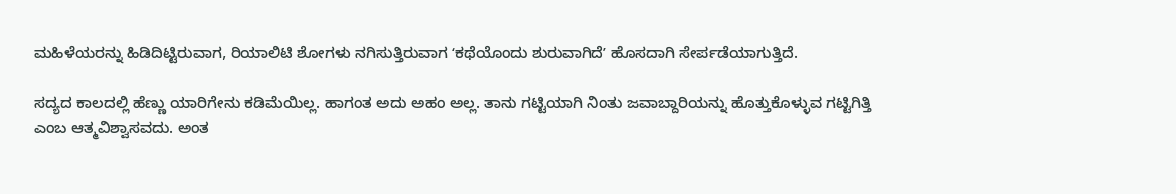ಮಹಿಳೆಯರನ್ನು ಹಿಡಿದಿಟ್ಟಿರುವಾಗ, ರಿಯಾಲಿಟಿ ಶೋಗಳು ನಗಿಸುತ್ತಿರುವಾಗ ʻಕಥೆಯೊಂದು ಶುರುವಾಗಿದೆʼ ಹೊಸದಾಗಿ ಸೇರ್ಪಡೆಯಾಗುತ್ತಿದೆ.

ಸದ್ಯದ ಕಾಲದಲ್ಲಿ ಹೆಣ್ಣು ಯಾರಿಗೇನು ಕಡಿಮೆಯಿಲ್ಲ. ಹಾಗಂತ ಅದು ಅಹಂ ಅಲ್ಲ. ತಾನು ಗಟ್ಟಿಯಾಗಿ ನಿಂತು ಜವಾಬ್ದಾರಿಯನ್ನು ಹೊತ್ತುಕೊಳ್ಳುವ ಗಟ್ಟಿಗಿತ್ತಿ ಎಂಬ ಆತ್ಮವಿಶ್ವಾಸವದು. ಅಂತ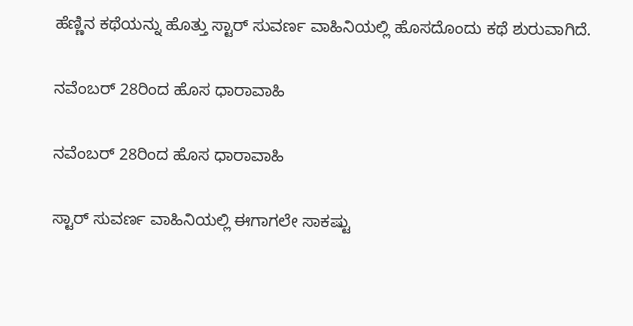ಹೆಣ್ಣಿನ ಕಥೆಯನ್ನು ಹೊತ್ತು ಸ್ಟಾರ್ ಸುವರ್ಣ ವಾಹಿನಿಯಲ್ಲಿ ಹೊಸದೊಂದು ಕಥೆ ಶುರುವಾಗಿದೆ.

ನವೆಂಬರ್ 28ರಿಂದ ಹೊಸ ಧಾರಾವಾಹಿ

ನವೆಂಬರ್ 28ರಿಂದ ಹೊಸ ಧಾರಾವಾಹಿ

ಸ್ಟಾರ್ ಸುವರ್ಣ ವಾಹಿನಿಯಲ್ಲಿ ಈಗಾಗಲೇ ಸಾಕಷ್ಟು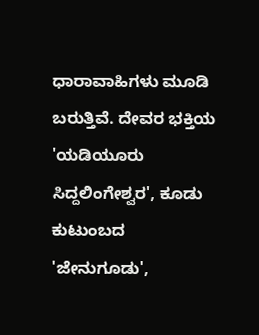ಧಾರಾವಾಹಿಗಳು ಮೂಡಿ ಬರುತ್ತಿವೆ. ದೇವರ ಭಕ್ತಿಯ 'ಯಡಿಯೂರು ಸಿದ್ದಲಿಂಗೇಶ್ವರ', ಕೂಡು ಕುಟುಂಬದ 'ಜೇನುಗೂಡು',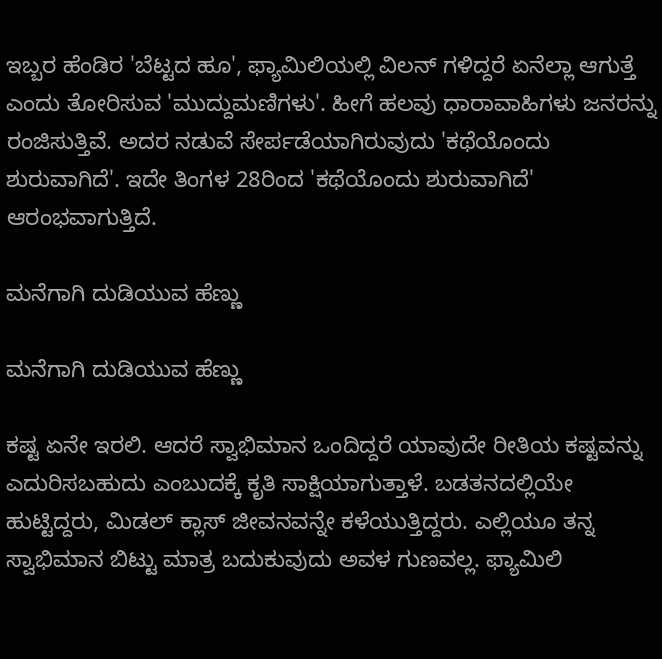ಇಬ್ಬರ ಹೆಂಡಿರ 'ಬೆಟ್ಟದ ಹೂ', ಫ್ಯಾಮಿಲಿಯಲ್ಲಿ ವಿಲನ್ ಗಳಿದ್ದರೆ ಏನೆಲ್ಲಾ ಆಗುತ್ತೆ ಎಂದು ತೋರಿಸುವ 'ಮುದ್ದುಮಣಿಗಳು'. ಹೀಗೆ ಹಲವು ಧಾರಾವಾಹಿಗಳು ಜನರನ್ನು ರಂಜಿಸುತ್ತಿವೆ. ಅದರ ನಡುವೆ ಸೇರ್ಪಡೆಯಾಗಿರುವುದು 'ಕಥೆಯೊಂದು ಶುರುವಾಗಿದೆ'. ಇದೇ ತಿಂಗಳ 28ರಿಂದ 'ಕಥೆಯೊಂದು ಶುರುವಾಗಿದೆ' ಆರಂಭವಾಗುತ್ತಿದೆ.

ಮನೆಗಾಗಿ ದುಡಿಯುವ ಹೆಣ್ಣು

ಮನೆಗಾಗಿ ದುಡಿಯುವ ಹೆಣ್ಣು

ಕಷ್ಟ ಏನೇ ಇರಲಿ. ಆದರೆ ಸ್ವಾಭಿಮಾನ ಒಂದಿದ್ದರೆ ಯಾವುದೇ ರೀತಿಯ ಕಷ್ಟವನ್ನು ಎದುರಿಸಬಹುದು ಎಂಬುದಕ್ಕೆ ಕೃತಿ ಸಾಕ್ಷಿಯಾಗುತ್ತಾಳೆ. ಬಡತನದಲ್ಲಿಯೇ ಹುಟ್ಟಿದ್ದರು, ಮಿಡಲ್ ಕ್ಲಾಸ್ ಜೀವನವನ್ನೇ ಕಳೆಯುತ್ತಿದ್ದರು. ಎಲ್ಲಿಯೂ ತನ್ನ ಸ್ವಾಭಿಮಾನ ಬಿಟ್ಟು ಮಾತ್ರ ಬದುಕುವುದು ಅವಳ ಗುಣವಲ್ಲ. ಫ್ಯಾಮಿಲಿ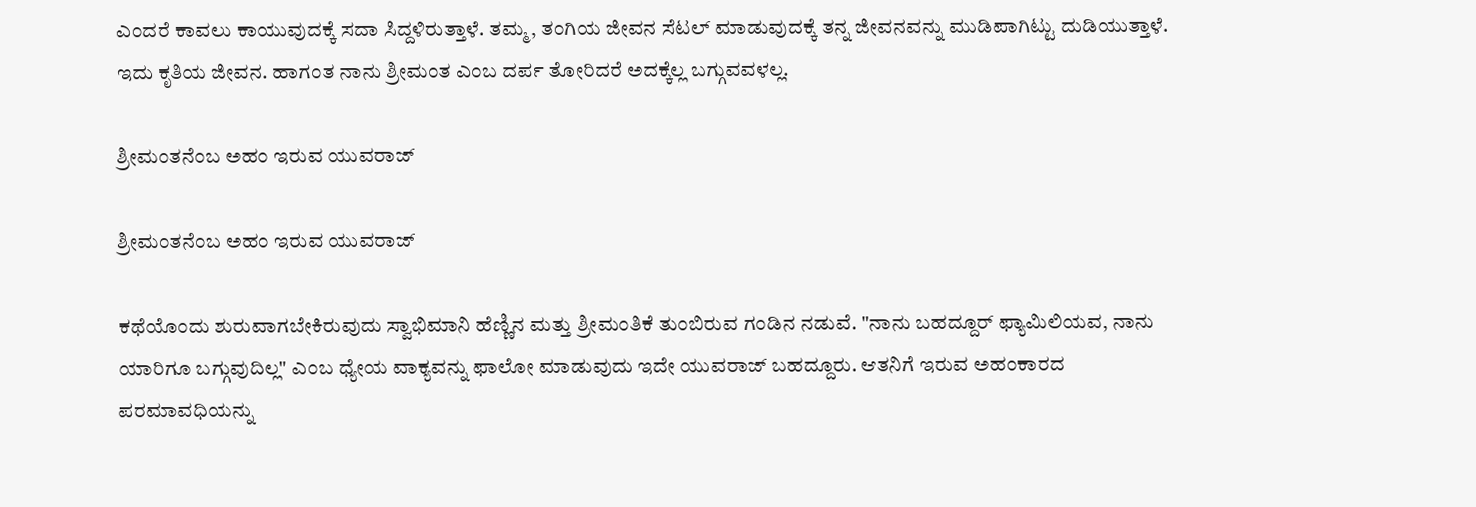ಎಂದರೆ ಕಾವಲು ಕಾಯುವುದಕ್ಕೆ ಸದಾ ಸಿದ್ದಳಿರುತ್ತಾಳೆ. ತಮ್ಮ, ತಂಗಿಯ ಜೀವನ ಸೆಟಲ್ ಮಾಡುವುದಕ್ಕೆ ತನ್ನ ಜೀವನವನ್ನು ಮುಡಿಪಾಗಿಟ್ಟು ದುಡಿಯುತ್ತಾಳೆ. ಇದು ಕೃತಿಯ ಜೀವನ. ಹಾಗಂತ ನಾನು ಶ್ರೀಮಂತ ಎಂಬ ದರ್ಪ ತೋರಿದರೆ ಅದಕ್ಕೆಲ್ಲ ಬಗ್ಗುವವಳಲ್ಲ.

ಶ್ರೀಮಂತನೆಂಬ ಅಹಂ ಇರುವ ಯುವರಾಜ್

ಶ್ರೀಮಂತನೆಂಬ ಅಹಂ ಇರುವ ಯುವರಾಜ್

ಕಥೆಯೊಂದು ಶುರುವಾಗಬೇಕಿರುವುದು ಸ್ವಾಭಿಮಾನಿ ಹೆಣ್ಣಿನ ಮತ್ತು ಶ್ರೀಮಂತಿಕೆ ತುಂಬಿರುವ ಗಂಡಿನ ನಡುವೆ. "ನಾನು ಬಹದ್ದೂರ್ ಫ್ಯಾಮಿಲಿಯವ, ನಾನು ಯಾರಿಗೂ ಬಗ್ಗುವುದಿಲ್ಲ" ಎಂಬ ಧ್ಯೇಯ ವಾಕ್ಯವನ್ನು ಫಾಲೋ ಮಾಡುವುದು ಇದೇ ಯುವರಾಜ್ ಬಹದ್ದೂರು. ಆತನಿಗೆ ಇರುವ ಅಹಂಕಾರದ ಪರಮಾವಧಿಯನ್ನು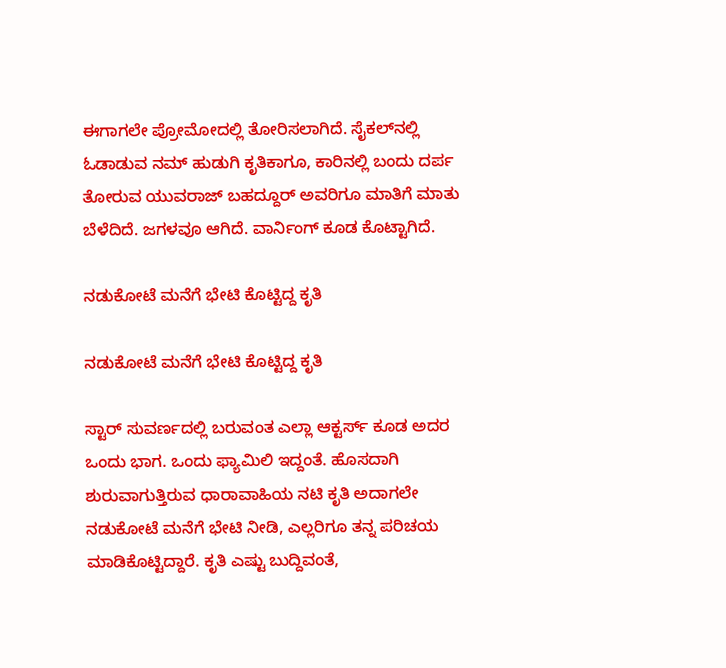ಈಗಾಗಲೇ ಪ್ರೋಮೋದಲ್ಲಿ ತೋರಿಸಲಾಗಿದೆ. ಸೈಕಲ್‌ನಲ್ಲಿ ಓಡಾಡುವ ನಮ್ ಹುಡುಗಿ ಕೃತಿಕಾಗೂ, ಕಾರಿನಲ್ಲಿ ಬಂದು ದರ್ಪ ತೋರುವ ಯುವರಾಜ್ ಬಹದ್ದೂರ್ ಅವರಿಗೂ ಮಾತಿಗೆ ಮಾತು ಬೆಳೆದಿದೆ. ಜಗಳವೂ ಆಗಿದೆ. ವಾರ್ನಿಂಗ್ ಕೂಡ ಕೊಟ್ಟಾಗಿದೆ.

ನಡುಕೋಟೆ ಮನೆಗೆ ಭೇಟಿ ಕೊಟ್ಟಿದ್ದ ಕೃತಿ

ನಡುಕೋಟೆ ಮನೆಗೆ ಭೇಟಿ ಕೊಟ್ಟಿದ್ದ ಕೃತಿ

ಸ್ಟಾರ್ ಸುವರ್ಣದಲ್ಲಿ ಬರುವಂತ ಎಲ್ಲಾ ಆಕ್ಟರ್ಸ್ ಕೂಡ ಅದರ ಒಂದು ಭಾಗ. ಒಂದು ಫ್ಯಾಮಿಲಿ ಇದ್ದಂತೆ. ಹೊಸದಾಗಿ ಶುರುವಾಗುತ್ತಿರುವ ಧಾರಾವಾಹಿಯ ನಟಿ ಕೃತಿ ಅದಾಗಲೇ ನಡುಕೋಟೆ ಮನೆಗೆ ಭೇಟಿ ನೀಡಿ, ಎಲ್ಲರಿಗೂ ತನ್ನ ಪರಿಚಯ ಮಾಡಿಕೊಟ್ಟಿದ್ದಾರೆ. ಕೃತಿ ಎಷ್ಟು ಬುದ್ದಿವಂತೆ,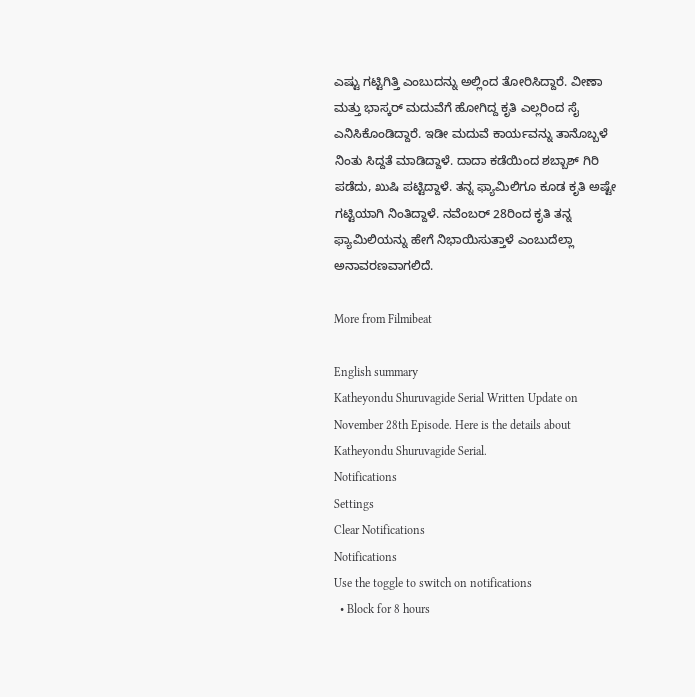ಎಷ್ಟು ಗಟ್ಟಿಗಿತ್ತಿ ಎಂಬುದನ್ನು ಅಲ್ಲಿಂದ ತೋರಿಸಿದ್ದಾರೆ. ವೀಣಾ ಮತ್ತು ಭಾಸ್ಕರ್ ಮದುವೆಗೆ ಹೋಗಿದ್ದ ಕೃತಿ ಎಲ್ಲರಿಂದ ಸೈ ಎನಿಸಿಕೊಂಡಿದ್ದಾರೆ. ಇಡೀ ಮದುವೆ ಕಾರ್ಯವನ್ನು ತಾನೊಬ್ಬಳೆ ನಿಂತು ಸಿದ್ದತೆ ಮಾಡಿದ್ದಾಳೆ. ದಾದಾ ಕಡೆಯಿಂದ ಶಬ್ಬಾಶ್ ಗಿರಿ ಪಡೆದು, ಖುಷಿ ಪಟ್ಟಿದ್ದಾಳೆ. ತನ್ನ ಫ್ಯಾಮಿಲಿಗೂ ಕೂಡ ಕೃತಿ ಅಷ್ಟೇ ಗಟ್ಟಿಯಾಗಿ ನಿಂತಿದ್ದಾಳೆ. ನವೆಂಬರ್ 28ರಿಂದ ಕೃತಿ ತನ್ನ ಫ್ಯಾಮಿಲಿಯನ್ನು ಹೇಗೆ ನಿಭಾಯಿಸುತ್ತಾಳೆ ಎಂಬುದೆಲ್ಲಾ ಅನಾವರಣವಾಗಲಿದೆ.

More from Filmibeat

English summary
Katheyondu Shuruvagide Serial Written Update on November 28th Episode. Here is the details about Katheyondu Shuruvagide Serial.
Notifications
Settings
Clear Notifications
Notifications
Use the toggle to switch on notifications
  • Block for 8 hours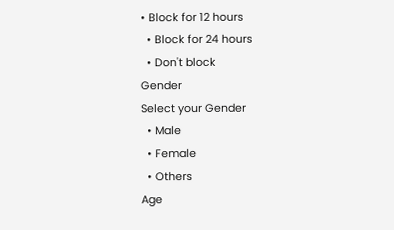• Block for 12 hours
  • Block for 24 hours
  • Don't block
Gender
Select your Gender
  • Male
  • Female
  • Others
Age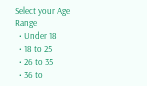Select your Age Range
  • Under 18
  • 18 to 25
  • 26 to 35
  • 36 to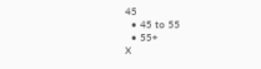45
  • 45 to 55
  • 55+
X